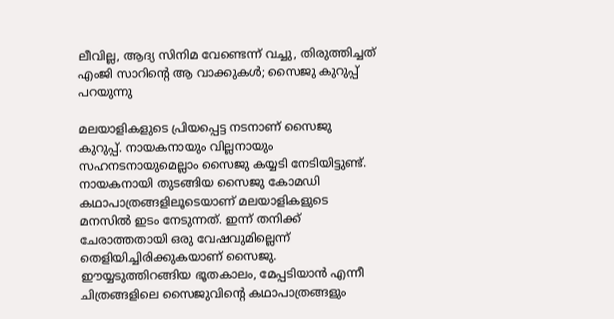ലീവില്ല, ആദ്യ സിനിമ വേണ്ടെന്ന് വച്ചു, തിരുത്തിച്ചത് എംജി സാറിന്റെ ആ വാക്കുകള്‍; സൈജു കുറുപ്പ് പറയുന്നു

മലയാളികളുടെ പ്രിയപ്പെട്ട നടനാണ് സൈജു കുറുപ്പ്. നായകനായും വില്ലനായും സഹനടനായുമെല്ലാം സൈജു കയ്യടി നേടിയിട്ടുണ്ട്. നായകനായി തുടങ്ങിയ സൈജു കോമഡി കഥാപാത്രങ്ങളിലൂടെയാണ് മലയാളികളുടെ മനസില്‍ ഇടം നേടുന്നത്. ഇന്ന് തനിക്ക് ചേരാത്തതായി ഒരു വേഷവുമില്ലെന്ന് തെളിയിച്ചിരിക്കുകയാണ് സൈജു. ഈയ്യടുത്തിറങ്ങിയ ഭൂതകാലം, മേപ്പടിയാന്‍ എന്നീ ചിത്രങ്ങളിലെ സൈജുവിന്റെ കഥാപാത്രങ്ങളും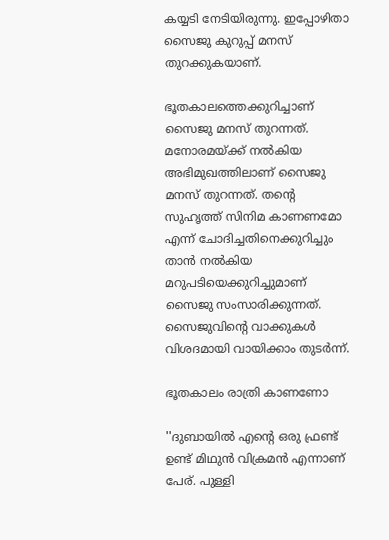കയ്യടി നേടിയിരുന്നു. ഇപ്പോഴിതാ സൈജു കുറുപ്പ് മനസ് തുറക്കുകയാണ്.

ഭൂതകാലത്തെക്കുറിച്ചാണ് സൈജു മനസ് തുറന്നത്. മനോരമയ്ക്ക് നല്‍കിയ അഭിമുഖത്തിലാണ് സൈജു മനസ് തുറന്നത്. തന്റെ സുഹൃത്ത് സിനിമ കാണണമോ എന്ന് ചോദിച്ചതിനെക്കുറിച്ചും താന്‍ നല്‍കിയ മറുപടിയെക്കുറിച്ചുമാണ് സൈജു സംസാരിക്കുന്നത്. സൈജുവിന്റെ വാക്കുകള്‍ വിശദമായി വായിക്കാം തുടര്‍ന്ന്.

ഭൂതകാലം രാത്രി കാണണോ

''ദുബായില്‍ എന്റെ ഒരു ഫ്രണ്ട് ഉണ്ട് മിഥുന്‍ വിക്രമന്‍ എന്നാണ് പേര്. പുള്ളി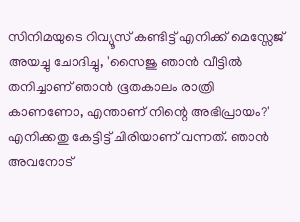സിനിമയുടെ റിവ്യൂസ് കണ്ടിട്ട് എനിക്ക് മെസ്സേജ് അയച്ചു ചോദിച്ചു, 'സൈജു ഞാന്‍ വീട്ടില്‍ തനിച്ചാണ് ഞാന്‍ ഭൂതകാലം രാത്രി കാണണോ, എന്താണ് നിന്റെ അഭിപ്രായം?' എനിക്കതു കേട്ടിട്ട് ചിരിയാണ് വന്നത്. ഞാന്‍ അവനോട്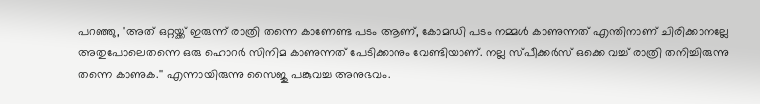പറഞ്ഞു, 'അത് ഒറ്റയ്ക്ക് ഇരുന്ന് രാത്രി തന്നെ കാണേണ്ട പടം ആണ്, കോമഡി പടം നമ്മള്‍ കാണുന്നത് എന്തിനാണ് ചിരിക്കാനല്ലേ അതുപോലെതന്നെ ഒരു ഹൊറര്‍ സിനിമ കാണുന്നത് പേടിക്കാനും വേണ്ടിയാണ്. നല്ല സ്പീക്കര്‍സ് ഒക്കെ വച്ച് രാത്രി തനിച്ചിരുന്നു തന്നെ കാണുക.'' എന്നായിരുന്നു സൈജു പങ്കുവച്ച അനുഭവം.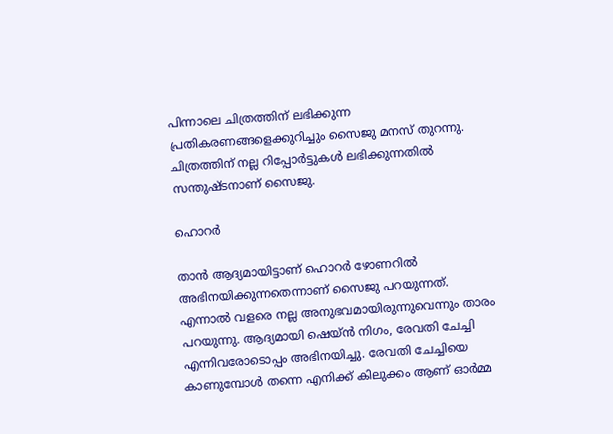പിന്നാലെ ചിത്രത്തിന് ലഭിക്കുന്ന പ്രതികരണങ്ങളെക്കുറിച്ചും സൈജു മനസ് തുറന്നു. ചിത്രത്തിന് നല്ല റിപ്പോര്‍ട്ടുകള്‍ ലഭിക്കുന്നതില്‍ സന്തുഷ്ടനാണ് സൈജു.

ഹൊറര്‍

താന്‍ ആദ്യമായിട്ടാണ് ഹൊറര്‍ ഴോണറില്‍ അഭിനയിക്കുന്നതെന്നാണ് സൈജു പറയുന്നത്. എന്നാല്‍ വളരെ നല്ല അനുഭവമായിരുന്നുവെന്നും താരം പറയുന്നു. ആദ്യമായി ഷെയ്ന്‍ നിഗം, രേവതി ചേച്ചി എന്നിവരോടൊപ്പം അഭിനയിച്ചു. രേവതി ചേച്ചിയെ കാണുമ്പോള്‍ തന്നെ എനിക്ക് കിലുക്കം ആണ് ഓര്‍മ്മ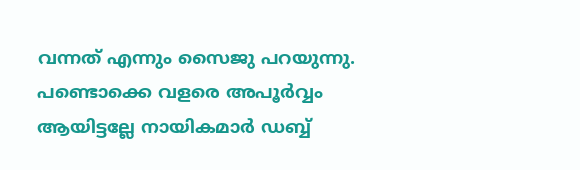വന്നത് എന്നും സൈജു പറയുന്നു. പണ്ടൊക്കെ വളരെ അപൂര്‍വ്വം ആയിട്ടല്ലേ നായികമാര്‍ ഡബ്ബ്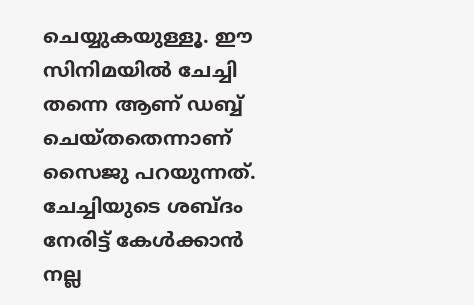ചെയ്യുകയുള്ളൂ. ഈ സിനിമയില്‍ ചേച്ചി തന്നെ ആണ് ഡബ്ബ് ചെയ്തതെന്നാണ് സൈജു പറയുന്നത്. ചേച്ചിയുടെ ശബ്ദം നേരിട്ട് കേള്‍ക്കാന്‍ നല്ല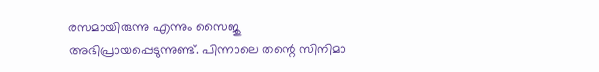രസമായിരുന്നു എന്നും സൈജു അഭിപ്രായപ്പെടുന്നുണ്ട്. പിന്നാലെ തന്റെ സിനിമാ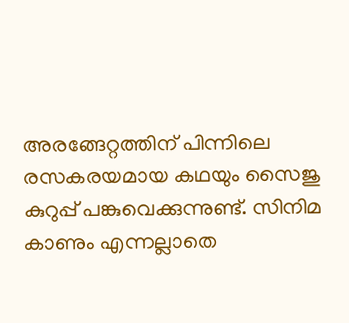അരങ്ങേറ്റത്തിന് പിന്നിലെ രസകരയമായ കഥയും സൈജു കുറുപ്പ് പങ്കുവെക്കുന്നുണ്ട്. സിനിമ കാണും എന്നല്ലാതെ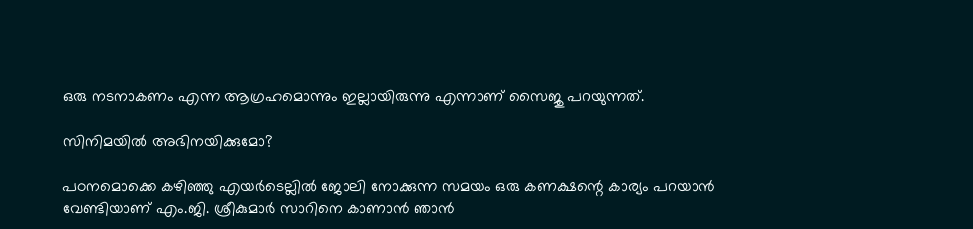ഒരു നടനാകണം എന്ന ആഗ്രഹമൊന്നും ഇല്ലായിരുന്നു എന്നാണ് സൈജു പറയുന്നത്.

സിനിമയില്‍ അഭിനയിക്കുമോ?

പഠനമൊക്കെ കഴിഞ്ഞു എയര്‍ടെല്ലില്‍ ജോലി നോക്കുന്ന സമയം ഒരു കണക്ഷന്റെ കാര്യം പറയാന്‍ വേണ്ടിയാണ് എം.ജി. ശ്രീകുമാര്‍ സാറിനെ കാണാന്‍ ഞാന്‍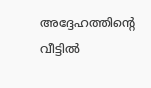അദ്ദേഹത്തിന്റെ വീട്ടില്‍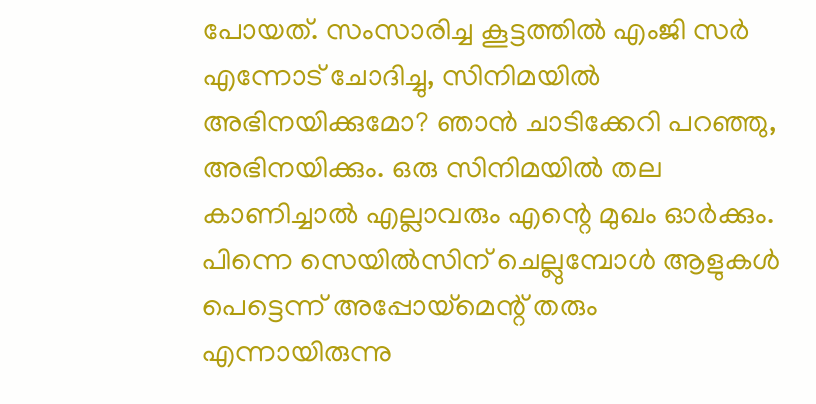പോയത്. സംസാരിച്ച കൂട്ടത്തില്‍ എംജി സര്‍ എന്നോട് ചോദിച്ചു, സിനിമയില്‍ അഭിനയിക്കുമോ? ഞാന്‍ ചാടിക്കേറി പറഞ്ഞു, അഭിനയിക്കും. ഒരു സിനിമയില്‍ തല കാണിച്ചാല്‍ എല്ലാവരും എന്റെ മുഖം ഓര്‍ക്കും. പിന്നെ സെയില്‍സിന് ചെല്ലുമ്പോള്‍ ആളുകള്‍ പെട്ടെന്ന് അപ്പോയ്‌മെന്റ് തരും എന്നായിരുന്നു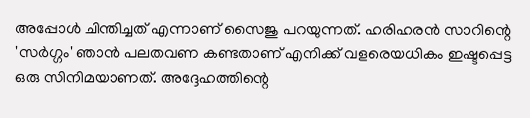അപ്പോള്‍ ചിന്തിച്ചത് എന്നാണ് സൈജു പറയുന്നത്. ഹരിഹരന്‍ സാറിന്റെ 'സര്‍ഗ്ഗം' ഞാന്‍ പലതവണ കണ്ടതാണ് എനിക്ക് വളരെയധികം ഇഷ്ടപ്പെട്ട ഒരു സിനിമയാണത്. അദ്ദേഹത്തിന്റെ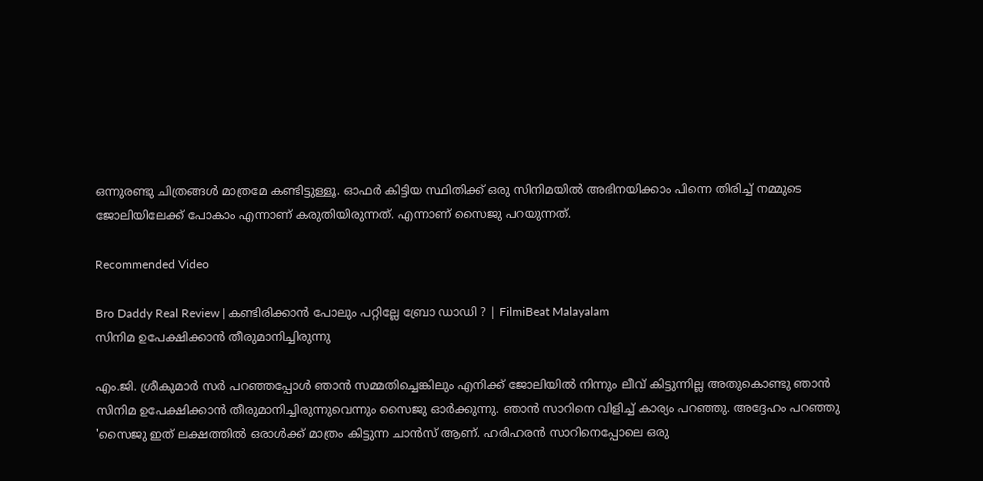ഒന്നുരണ്ടു ചിത്രങ്ങള്‍ മാത്രമേ കണ്ടിട്ടുള്ളൂ. ഓഫര്‍ കിട്ടിയ സ്ഥിതിക്ക് ഒരു സിനിമയില്‍ അഭിനയിക്കാം പിന്നെ തിരിച്ച് നമ്മുടെ ജോലിയിലേക്ക് പോകാം എന്നാണ് കരുതിയിരുന്നത്. എന്നാണ് സൈജു പറയുന്നത്.

Recommended Video

Bro Daddy Real Review | കണ്ടിരിക്കാൻ പോലും പറ്റില്ലേ ബ്രോ ഡാഡി ? | FilmiBeat Malayalam
സിനിമ ഉപേക്ഷിക്കാന്‍ തീരുമാനിച്ചിരുന്നു

എം.ജി. ശ്രീകുമാര്‍ സര്‍ പറഞ്ഞപ്പോള്‍ ഞാന്‍ സമ്മതിച്ചെങ്കിലും എനിക്ക് ജോലിയില്‍ നിന്നും ലീവ് കിട്ടുന്നില്ല അതുകൊണ്ടു ഞാന്‍ സിനിമ ഉപേക്ഷിക്കാന്‍ തീരുമാനിച്ചിരുന്നുവെന്നും സൈജു ഓര്‍ക്കുന്നു. ഞാന്‍ സാറിനെ വിളിച്ച് കാര്യം പറഞ്ഞു. അദ്ദേഹം പറഞ്ഞു 'സൈജു ഇത് ലക്ഷത്തില്‍ ഒരാള്‍ക്ക് മാത്രം കിട്ടുന്ന ചാന്‍സ് ആണ്. ഹരിഹരന്‍ സാറിനെപ്പോലെ ഒരു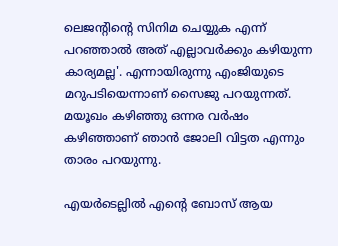ലെജന്റിന്റെ സിനിമ ചെയ്യുക എന്ന് പറഞ്ഞാല്‍ അത് എല്ലാവര്‍ക്കും കഴിയുന്ന കാര്യമല്ല'. എന്നായിരുന്നു എംജിയുടെ മറുപടിയെന്നാണ് സൈജു പറയുന്നത്. മയൂഖം കഴിഞ്ഞു ഒന്നര വര്‍ഷം കഴിഞ്ഞാണ് ഞാന്‍ ജോലി വിട്ടത എന്നും താരം പറയുന്നു.

എയര്‍ടെല്ലില്‍ എന്റെ ബോസ് ആയ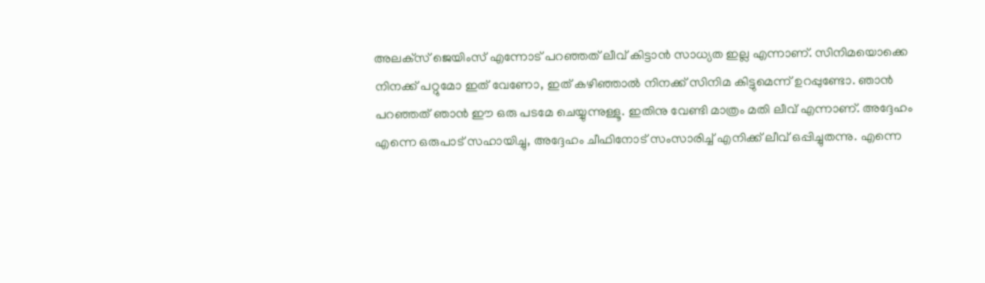അലക്‌സ് ജെയിംസ് എന്നോട് പറഞ്ഞത് ലീവ് കിട്ടാന്‍ സാധ്യത ഇല്ല എന്നാണ്. സിനിമയൊക്കെ നിനക്ക് പറ്റുമോ ഇത് വേണോ, ഇത് കഴിഞ്ഞാല്‍ നിനക്ക് സിനിമ കിട്ടുമെന്ന് ഉറപ്പുണ്ടോ. ഞാന്‍ പറഞ്ഞത് ഞാന്‍ ഈ ഒരു പടമേ ചെയ്യുന്നുള്ളൂ. ഇതിനു വേണ്ടി മാത്രം മതി ലീവ് എന്നാണ്. അദ്ദേഹം എന്നെ ഒരുപാട് സഹായിച്ചു, അദ്ദേഹം ചീഫിനോട് സംസാരിച്ച് എനിക്ക് ലീവ് ഒപ്പിച്ചുതന്നു. എന്നെ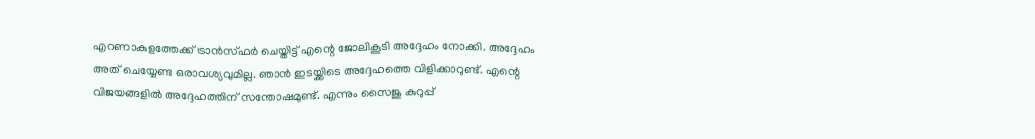എറണാകുളത്തേക്ക് ട്രാന്‍സ്ഫര്‍ ചെയ്തിട്ട് എന്റെ ജോലികൂടി അദ്ദേഹം നോക്കി. അദ്ദേഹം അത് ചെയ്യേണ്ട ഒരാവശ്യവുമില്ല. ഞാന്‍ ഇടയ്ക്കിടെ അദ്ദേഹത്തെ വിളിക്കാറുണ്ട്. എന്റെ വിജയങ്ങളില്‍ അദ്ദേഹത്തിന് സന്തോഷമുണ്ട്. എന്നും സൈജു കുറുപ്പ്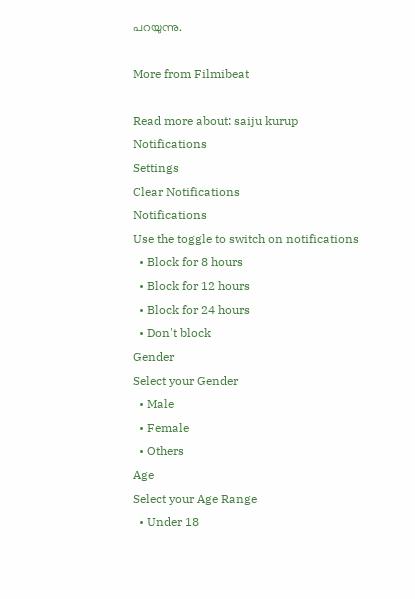പറയുന്നു.

More from Filmibeat

Read more about: saiju kurup
Notifications
Settings
Clear Notifications
Notifications
Use the toggle to switch on notifications
  • Block for 8 hours
  • Block for 12 hours
  • Block for 24 hours
  • Don't block
Gender
Select your Gender
  • Male
  • Female
  • Others
Age
Select your Age Range
  • Under 18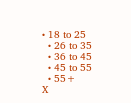• 18 to 25
  • 26 to 35
  • 36 to 45
  • 45 to 55
  • 55+
X